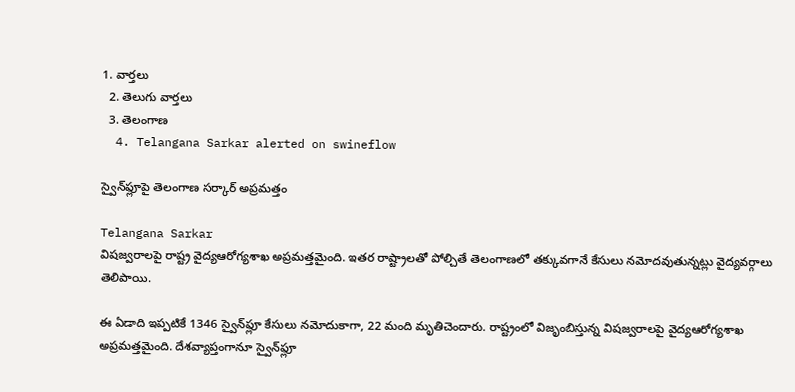1. వార్తలు
  2. తెలుగు వార్తలు
  3. తెలంగాణ
  4. Telangana Sarkar alerted on swineflow

స్వైన్‌ఫ్లూపై తెలంగాణ సర్కార్‌ అప్రమత్తం

Telangana Sarkar
విషజ్వరాలపై రాష్ట్ర వైద్యఆరోగ్యశాఖ అప్రమత్తమైంది. ఇతర రాష్ట్రాలతో పోల్చితే తెలంగాణలో తక్కువగానే కేసులు నమోదవుతున్నట్లు వైద్యవర్గాలు తెలిపాయి.

ఈ ఏడాది ఇప్పటికే 1346 స్వైన్‌ఫ్లూ కేసులు నమోదుకాగా, 22 మంది మృతిచెందారు. రాష్ట్రంలో విజృంబిస్తున్న విషజ్వరాలపై వైద్యఆరోగ్యశాఖ అప్రమత్తమైంది. దేశవ్యాప్తంగానూ స్వైన్‌ఫ్లూ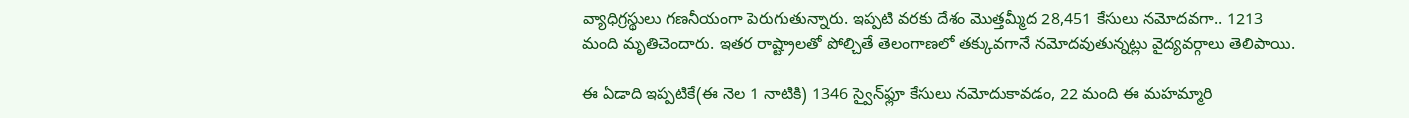వ్యాధిగ్రస్థులు గణనీయంగా పెరుగుతున్నారు. ఇప్పటి వరకు దేశం మొత్తమ్మీద 28,451 కేసులు నమోదవగా.. 1213 మంది మృతిచెందారు. ఇతర రాష్ట్రాలతో పోల్చితే తెలంగాణలో తక్కువగానే నమోదవుతున్నట్లు వైద్యవర్గాలు తెలిపాయి.

ఈ ఏడాది ఇప్పటికే(ఈ నెల 1 నాటికి) 1346 స్వైన్‌ఫ్లూ కేసులు నమోదుకావడం, 22 మంది ఈ మహమ్మారి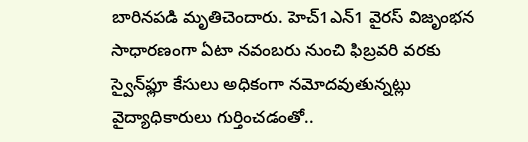బారినపడి మృతిచెందారు. హెచ్‌1ఎన్‌1 వైరస్‌ విజృంభన సాధారణంగా ఏటా నవంబరు నుంచి ఫిబ్రవరి వరకు స్వైన్‌ఫ్లూ కేసులు అధికంగా నమోదవుతున్నట్లు వైద్యాధికారులు గుర్తించడంతో..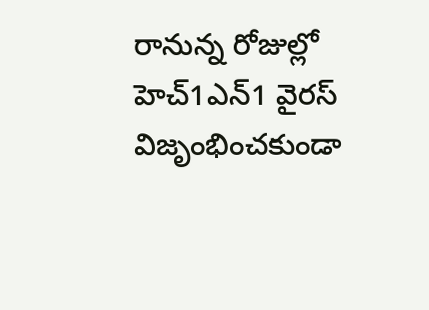రానున్న రోజుల్లో హెచ్‌1ఎన్‌1 వైరస్‌ విజృంభించకుండా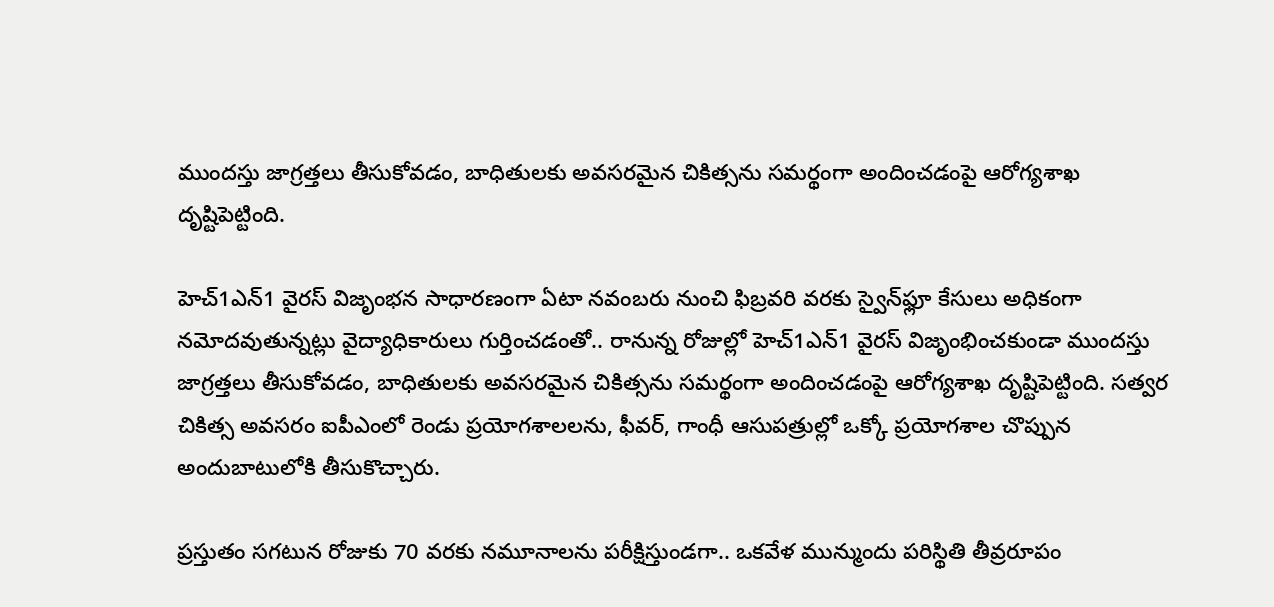ముందస్తు జాగ్రత్తలు తీసుకోవడం, బాధితులకు అవసరమైన చికిత్సను సమర్థంగా అందించడంపై ఆరోగ్యశాఖ దృష్టిపెట్టింది.

హెచ్‌1ఎన్‌1 వైరస్‌ విజృంభన సాధారణంగా ఏటా నవంబరు నుంచి ఫిబ్రవరి వరకు స్వైన్‌ఫ్లూ కేసులు అధికంగా నమోదవుతున్నట్లు వైద్యాధికారులు గుర్తించడంతో.. రానున్న రోజుల్లో హెచ్‌1ఎన్‌1 వైరస్‌ విజృంభించకుండా ముందస్తు జాగ్రత్తలు తీసుకోవడం, బాధితులకు అవసరమైన చికిత్సను సమర్థంగా అందించడంపై ఆరోగ్యశాఖ దృష్టిపెట్టింది. సత్వర చికిత్స అవసరం ఐపీఎంలో రెండు ప్రయోగశాలలను, ఫీవర్‌, గాంధీ ఆసుపత్రుల్లో ఒక్కో ప్రయోగశాల చొప్పున అందుబాటులోకి తీసుకొచ్చారు.

ప్రస్తుతం సగటున రోజుకు 70 వరకు నమూనాలను పరీక్షిస్తుండగా.. ఒకవేళ మున్ముందు పరిస్థితి తీవ్రరూపం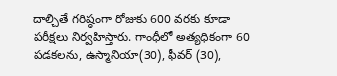దాల్చితే గరిష్ఠంగా రోజుకు 600 వరకు కూడా పరీక్షలు నిర్వహిస్తారు. గాంధీలో అత్యధికంగా 60 పడకలను, ఉస్మానియా(30), ఫీవర్‌ (30),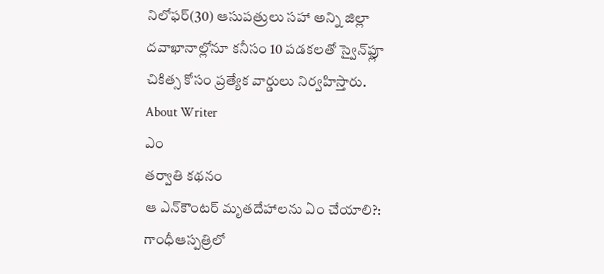నిలోఫర్‌(30) ఆసుపత్రులు సహా అన్ని జిల్లా దవాఖానాల్లోనూ కనీసం 10 పడకలతో స్వైన్‌ఫ్లూ చికిత్స కోసం ప్రత్యేక వార్డులు నిర్వహిస్తారు.
About Writer
ఎం
తర్వాతి కథనం
ఆ ఎన్‌కౌంటర్‌ మృతదేహాలను ఏం చేయాలి?: గాంధీఆస్పత్రిలో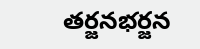తర్జనభర్జన